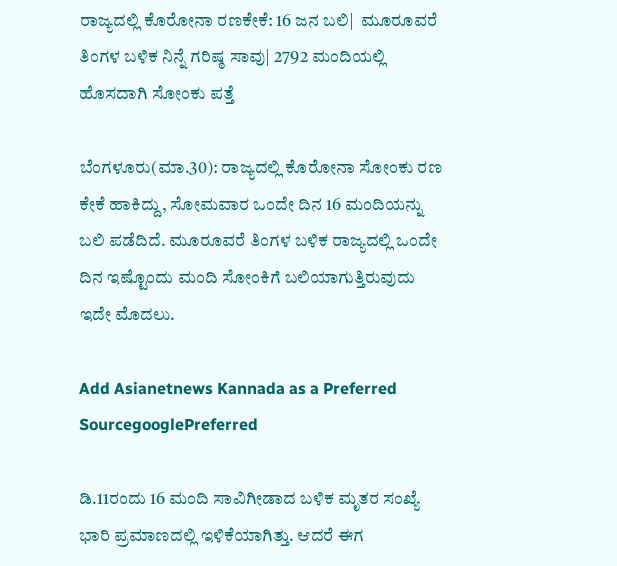ರಾಜ್ಯದಲ್ಲಿ ಕೊರೋನಾ ರಣಕೇಕೆ: 16 ಜನ ಬಲಿ|  ಮೂರೂವರೆ ತಿಂಗಳ ಬಳಿಕ ನಿನ್ನೆ ಗರಿಷ್ಠ ಸಾವು| 2792 ಮಂದಿಯಲ್ಲಿ ಹೊಸದಾಗಿ ಸೋಂಕು ಪತ್ತೆ

ಬೆಂಗಳೂರು(ಮಾ.30): ರಾಜ್ಯದಲ್ಲಿ ಕೊರೋನಾ ಸೋಂಕು ರಣ ಕೇಕೆ ಹಾಕಿದ್ದು, ಸೋಮವಾರ ಒಂದೇ ದಿನ 16 ಮಂದಿಯನ್ನು ಬಲಿ ಪಡೆದಿದೆ. ಮೂರೂವರೆ ತಿಂಗಳ ಬಳಿಕ ರಾಜ್ಯದಲ್ಲಿ ಒಂದೇ ದಿನ ಇಷ್ಟೊಂದು ಮಂದಿ ಸೋಂಕಿಗೆ ಬಲಿಯಾಗುತ್ತಿರುವುದು ಇದೇ ಮೊದಲು.

Add Asianetnews Kannada as a Preferred SourcegooglePreferred

ಡಿ.11ರಂದು 16 ಮಂದಿ ಸಾವಿಗೀಡಾದ ಬಳಿಕ ಮೃತರ ಸಂಖ್ಯೆ ಭಾರಿ ಪ್ರಮಾಣದಲ್ಲಿ ಇಳಿಕೆಯಾಗಿತ್ತು. ಆದರೆ ಈಗ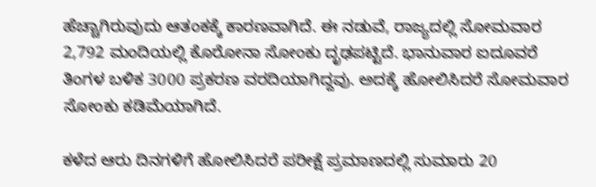ಹೆಚ್ಚಾಗಿರುವುದು ಆತಂಕಕ್ಕೆ ಕಾರಣವಾಗಿದೆ. ಈ ನಡುವೆ, ರಾಜ್ಯದಲ್ಲಿ ಸೋಮವಾರ 2,792 ಮಂದಿಯಲ್ಲಿ ಕೊರೋನಾ ಸೋಂಕು ದೃಢಪಟ್ಟಿದೆ. ಭಾನುವಾರ ಐದೂವರೆ ತಿಂಗಳ ಬಳಿಕ 3000 ಪ್ರಕರಣ ವರದಿಯಾಗಿದ್ದವು. ಅದಕ್ಕೆ ಹೋಲಿಸಿದರೆ ಸೋಮವಾರ ಸೋಂಕು ಕಡಿಮೆಯಾಗಿದೆ.

ಕಳೆದ ಆರು ದಿನಗಳಿಗೆ ಹೋಲಿಸಿದರೆ ಪರೀಕ್ಷೆ ಪ್ರಮಾಣದಲ್ಲಿ ಸುಮಾರು 20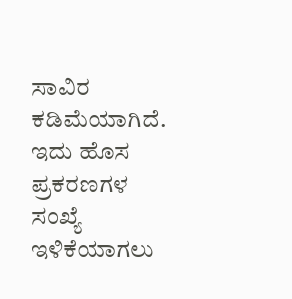ಸಾವಿರ ಕಡಿಮೆಯಾಗಿದೆ. ಇದು ಹೊಸ ಪ್ರಕರಣಗಳ ಸಂಖ್ಯೆ ಇಳಿಕೆಯಾಗಲು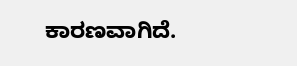ಕಾರಣವಾಗಿದೆ.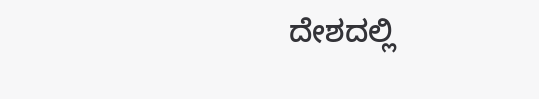ದೇಶದಲ್ಲಿ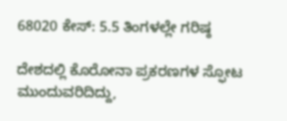68020 ಕೇಸ್‌: 5.5 ತಿಂಗಳಲ್ಲೇ ಗರಿಷ್ಠ

ದೇಶದಲ್ಲಿ ಕೊರೋನಾ ಪ್ರಕರಣಗಳ ಸ್ಫೋಟ ಮುಂದುವರಿದಿದ್ದು,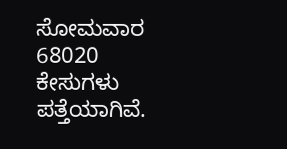ಸೋಮವಾರ 68020 ಕೇಸುಗಳು ಪತ್ತೆಯಾಗಿವೆ.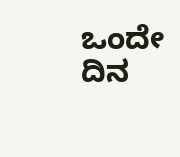ಒಂದೇ ದಿನ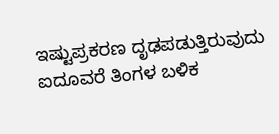ಇಷ್ಟುಪ್ರಕರಣ ದೃಢಪಡುತ್ತಿರುವುದು ಐದೂವರೆ ತಿಂಗಳ ಬಳಿಕ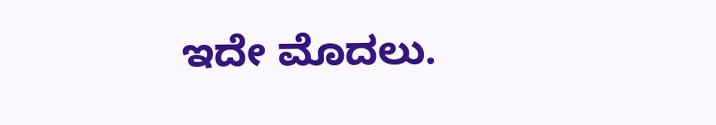ಇದೇ ಮೊದಲು.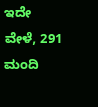ಇದೇ ವೇಳೆ, 291 ಮಂದಿ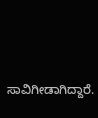ಸಾವಿಗೀಡಾಗಿದ್ದಾರೆ.